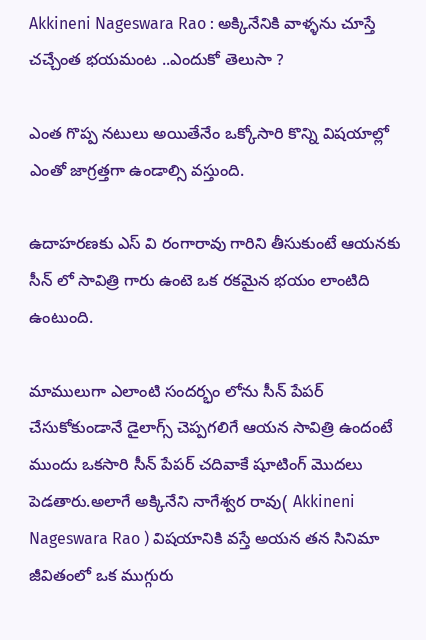Akkineni Nageswara Rao : అక్కినేనికి వాళ్ళను చూస్తే చచ్చేంత భయమంట ..ఎందుకో తెలుసా ?

ఎంత గొప్ప నటులు అయితేనేం ఒక్కోసారి కొన్ని విషయాల్లో ఎంతో జాగ్రత్తగా ఉండాల్సి వస్తుంది.

ఉదాహరణకు ఎస్ వి రంగారావు గారిని తీసుకుంటే ఆయనకు సీన్ లో సావిత్రి గారు ఉంటె ఒక రకమైన భయం లాంటిది ఉంటుంది.

మాములుగా ఎలాంటి సందర్భం లోను సీన్ పేపర్ చేసుకోకుండానే డైలాగ్స్ చెప్పగలిగే ఆయన సావిత్రి ఉందంటే ముందు ఒకసారి సీన్ పేపర్ చదివాకే షూటింగ్ మొదలు పెడతారు.అలాగే అక్కినేని నాగేశ్వర రావు( Akkineni Nageswara Rao ) విషయానికి వస్తే అయన తన సినిమా జీవితంలో ఒక ముగ్గురు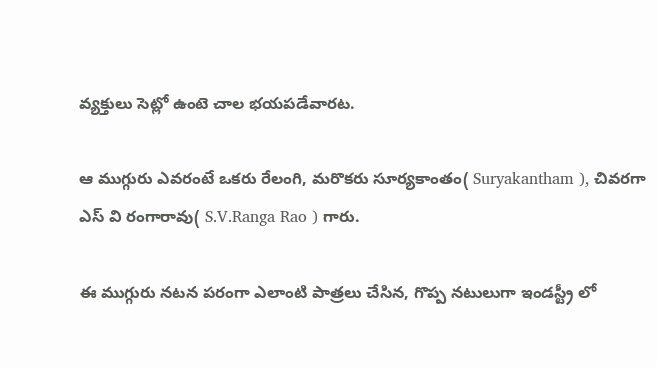వ్యక్తులు సెట్లో ఉంటె చాల భయపడేవారట.

ఆ ముగ్గురు ఎవరంటే ఒకరు రేలంగి, మరొకరు సూర్యకాంతం( Suryakantham ), చివరగా ఎస్ వి రంగారావు( S.V.Ranga Rao ) గారు.

ఈ ముగ్గురు నటన పరంగా ఎలాంటి పాత్రలు చేసిన, గొప్ప నటులుగా ఇండస్ట్రీ లో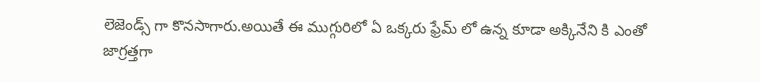లెజెండ్స్ గా కొనసాగారు.అయితే ఈ ముగ్గురిలో ఏ ఒక్కరు ఫ్రేమ్ లో ఉన్న కూడా అక్కినేని కి ఎంతో జాగ్రత్తగా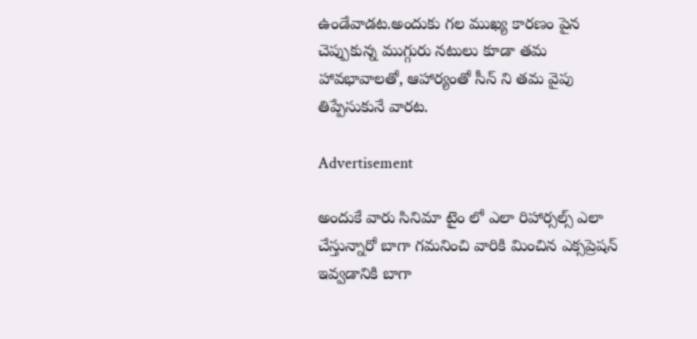ఉండేవాడట.అందుకు గల ముఖ్య కారణం పైన చెప్పుకున్న ముగ్గురు నటులు కూడా తమ హావభావాలతో, ఆహార్యంతో సీన్ ని తమ వైపు తిప్పేసుకునే వారట.

Advertisement

అందుకే వారు సినిమా టైం లో ఎలా రిహార్సల్స్ ఎలా చేస్తున్నారో బాగా గమనించి వారికి మించిన ఎక్సప్రెషన్ ఇవ్వడానికి బాగా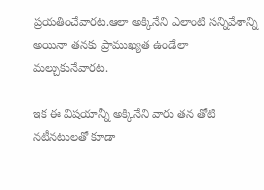ప్రయతించేవారట.ఆలా అక్కినేని ఎలాంటి సన్నివేశాన్ని అయినా తనకు ప్రాముఖ్యత ఉండేలా మల్చుకునేవారట.

ఇక ఈ విషయాన్నీ అక్కినేని వారు తన తోటి నటీనటులతో కూడా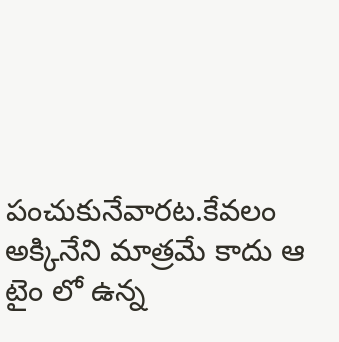పంచుకునేవారట.కేవలం అక్కినేని మాత్రమే కాదు ఆ టైం లో ఉన్న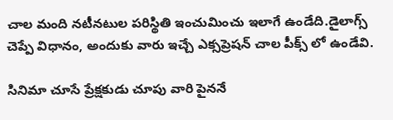చాల మంది నటీనటుల పరిస్థితి ఇంచుమించు ఇలాగే ఉండేది.డైలాగ్స్ చెప్పే విధానం, అందుకు వారు ఇచ్చే ఎక్సప్రెషన్ చాల పీక్స్ లో ఉండేవి.

సినిమా చూసే ప్రేక్షకుడు చూపు వారి పైననే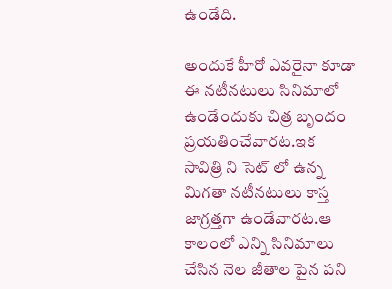ఉండేది.

అందుకే హీరో ఎవరైనా కూడా ఈ నటీనటులు సినిమాలో ఉండేందుకు చిత్ర బృందం ప్రయతించేవారట.ఇక సావిత్రి ని సెట్ లో ఉన్న మిగతా నటీనటులు కాస్త జాగ్రత్తగా ఉండేవారట.ఆ కాలంలో ఎన్ని సినిమాలు చేసిన నెల జీతాల పైన పని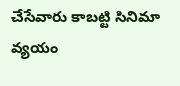చేసేవారు కాబట్టి సినిమా వ్యయం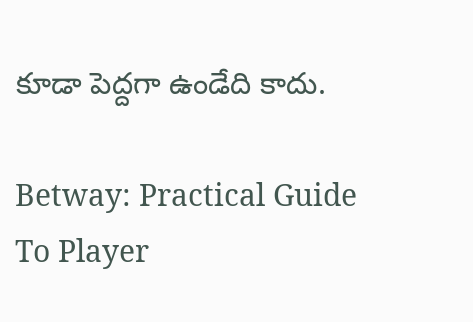కూడా పెద్దగా ఉండేది కాదు.

Betway: Practical Guide To Player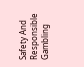Safety And Responsible Gambling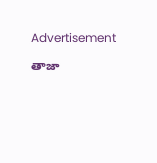Advertisement

తాజా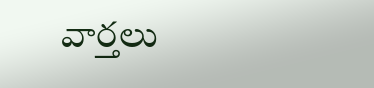వార్తలు